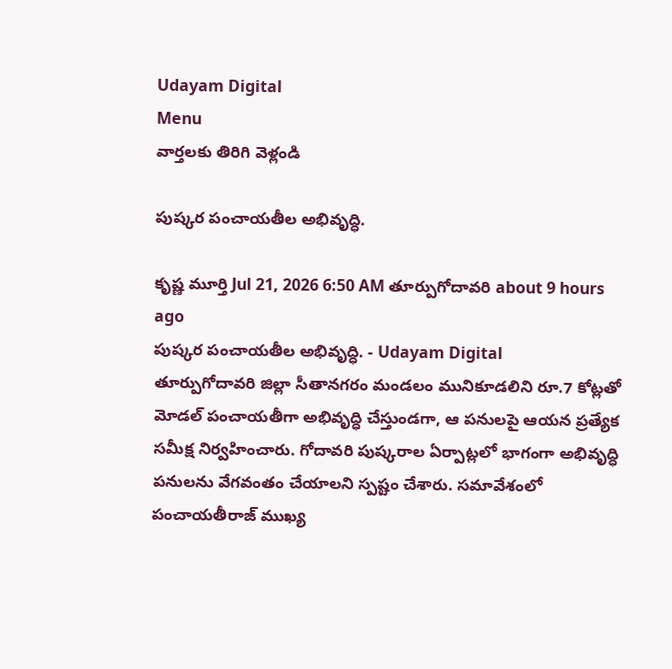Udayam Digital
Menu
వార్తలకు తిరిగి వెళ్లండి

పుష్కర పంచాయతీల అభివృద్ధి.

కృష్ణ మూర్తి Jul 21, 2026 6:50 AM తూర్పుగోదావరి about 9 hours ago
పుష్కర పంచాయతీల అభివృద్ధి. - Udayam Digital
తూర్పుగోదావరి జిల్లా సీతానగరం మండలం మునికూడలిని రూ.7 కోట్లతో మోడల్ పంచాయతీగా అభివృద్ధి చేస్తుండగా, ఆ పనులపై ఆయన ప్రత్యేక సమీక్ష నిర్వహించారు. గోదావరి పుష్కరాల ఏర్పాట్లలో భాగంగా అభివృద్ధి పనులను వేగవంతం చేయాలని స్పష్టం చేశారు. సమావేశంలో పంచాయతీరాజ్ ముఖ్య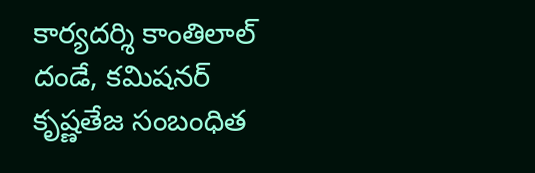కార్యదర్శి కాంతిలాల్ దండే, కమిషనర్ కృష్ణతేజ సంబంధిత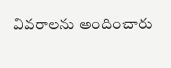వివరాలను అందించారు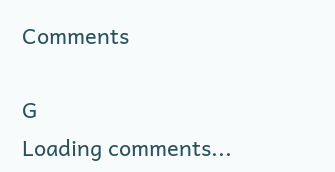Comments

G
Loading comments...